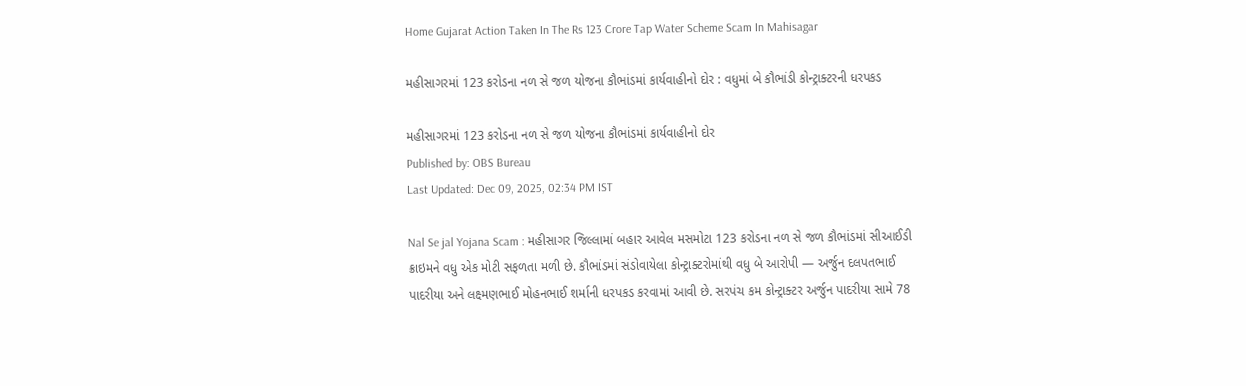Home Gujarat Action Taken In The Rs 123 Crore Tap Water Scheme Scam In Mahisagar

મહીસાગરમાં 123 કરોડના નળ સે જળ યોજના કૌભાંડમાં કાર્યવાહીનો દોર : વધુમાં બે કૌભાંડી કોન્ટ્રાક્ટરની ધરપકડ

મહીસાગરમાં 123 કરોડના નળ સે જળ યોજના કૌભાંડમાં કાર્યવાહીનો દોર
Published by: OBS Bureau
Last Updated: Dec 09, 2025, 02:34 PM IST

Nal Se jal Yojana Scam : મહીસાગર જિલ્લામાં બહાર આવેલ મસમોટા 123 કરોડના નળ સે જળ કૌભાંડમાં સીઆઈડી ક્રાઇમને વધુ એક મોટી સફળતા મળી છે. કૌભાંડમાં સંડોવાયેલા કોન્ટ્રાક્ટરોમાંથી વધુ બે આરોપી — અર્જુન દલપતભાઈ પાદરીયા અને લક્ષ્મણભાઈ મોહનભાઈ શર્માની ધરપકડ કરવામાં આવી છે. સરપંચ કમ કોન્ટ્રાક્ટર અર્જુન પાદરીયા સામે 78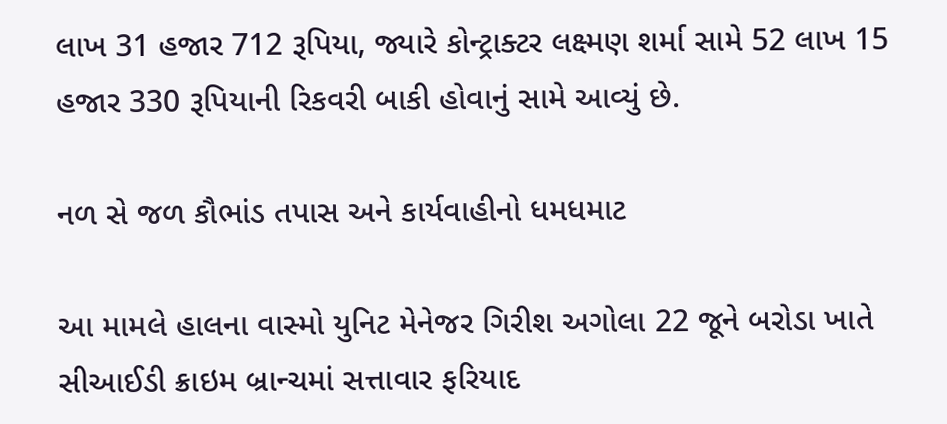લાખ 31 હજાર 712 રૂપિયા, જ્યારે કોન્ટ્રાક્ટર લક્ષ્મણ શર્મા સામે 52 લાખ 15 હજાર 330 રૂપિયાની રિકવરી બાકી હોવાનું સામે આવ્યું છે.

નળ સે જળ કૌભાંડ તપાસ અને કાર્યવાહીનો ધમધમાટ

આ મામલે હાલના વાસ્મો યુનિટ મેનેજર ગિરીશ અગોલા 22 જૂને બરોડા ખાતે સીઆઈડી ક્રાઇમ બ્રાન્ચમાં સત્તાવાર ફરિયાદ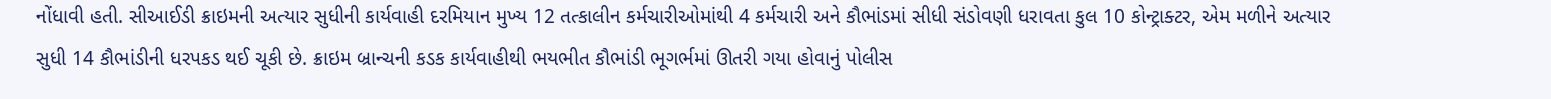નોંધાવી હતી. સીઆઈડી ક્રાઇમની અત્યાર સુધીની કાર્યવાહી દરમિયાન મુખ્ય 12 તત્કાલીન કર્મચારીઓમાંથી 4 કર્મચારી અને કૌભાંડમાં સીધી સંડોવણી ધરાવતા કુલ 10 કોન્ટ્રાક્ટર, એમ મળીને અત્યાર સુધી 14 કૌભાંડીની ધરપકડ થઈ ચૂકી છે. ક્રાઇમ બ્રાન્ચની કડક કાર્યવાહીથી ભયભીત કૌભાંડી ભૂગર્ભમાં ઊતરી ગયા હોવાનું પોલીસ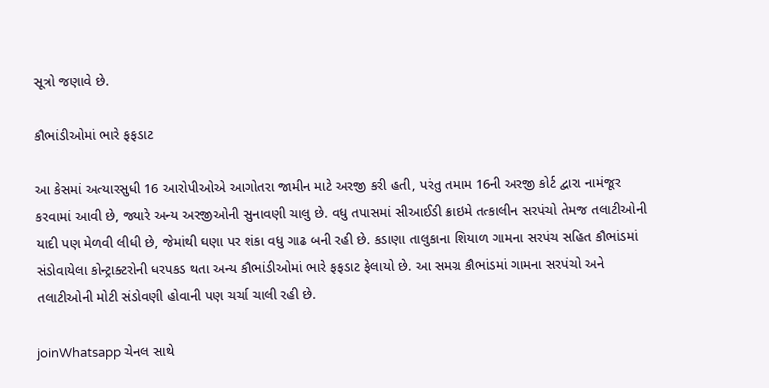સૂત્રો જણાવે છે.

કૌભાંડીઓમાં ભારે ફફડાટ

આ કેસમાં અત્યારસુધી 16 આરોપીઓએ આગોતરા જામીન માટે અરજી કરી હતી, પરંતુ તમામ 16ની અરજી કોર્ટ દ્વારા નામંજૂર કરવામાં આવી છે, જ્યારે અન્ય અરજીઓની સુનાવણી ચાલુ છે. વધુ તપાસમાં સીઆઈડી ક્રાઇમે તત્કાલીન સરપંચો તેમજ તલાટીઓની યાદી પણ મેળવી લીધી છે, જેમાંથી ઘણા પર શંકા વધુ ગાઢ બની રહી છે. કડાણા તાલુકાના શિયાળ ગામના સરપંચ સહિત કૌભાંડમાં સંડોવાયેલા કોન્ટ્રાક્ટરોની ધરપકડ થતા અન્ય કૌભાંડીઓમાં ભારે ફફડાટ ફેલાયો છે. આ સમગ્ર કૌભાંડમાં ગામના સરપંચો અને તલાટીઓની મોટી સંડોવણી હોવાની પણ ચર્ચા ચાલી રહી છે.

joinWhatsapp ચેનલ સાથે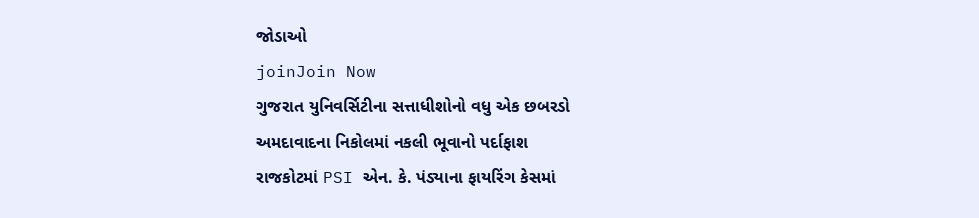જોડાઓ
joinJoin Now
ગુજરાત યુનિવર્સિટીના સત્તાધીશોનો વધુ એક છબરડો
અમદાવાદના નિકોલમાં નકલી ભૂવાનો પર્દાફાશ
રાજકોટમાં PSI એન. કે. પંડ્યાના ફાયરિંગ કેસમાં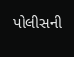પોલીસની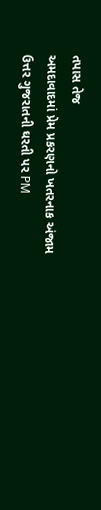તપાસ તેજ
અમદાવાદમાં પ્રેમ પ્રકરણનો ખતરનાક અંજામ
ઉત્તર ગુજરાતની ઘરતી પર PM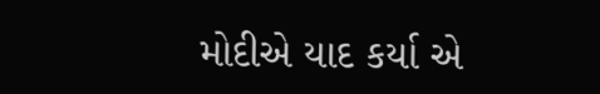મોદીએ યાદ કર્યા એ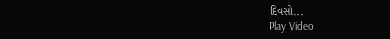દિવસો...
Play Video